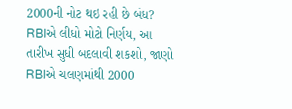2000ની નોટ થઇ રહી છે બંધ? RBIએ લીધો મોટો નિર્ણય, આ તારીખ સુધી બદલાવી શકશો, જાણો
RBIએ ચલણમાંથી 2000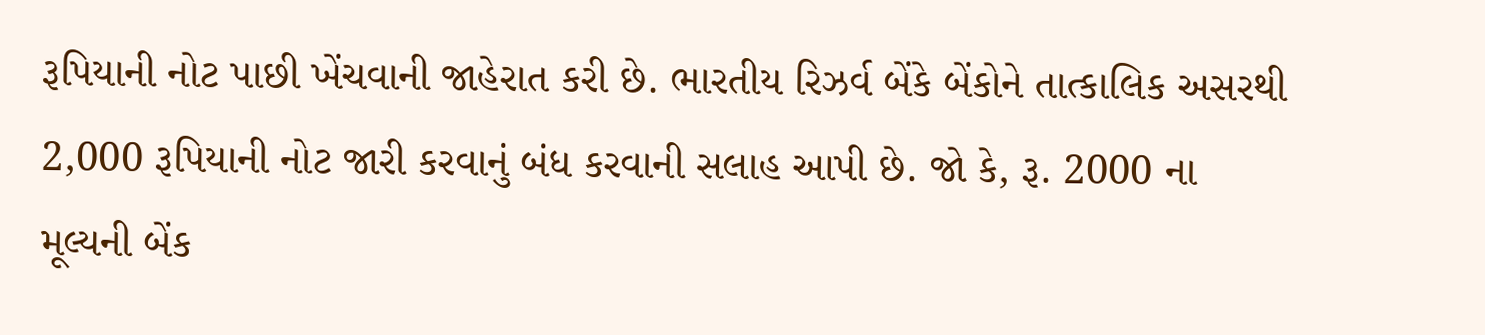રૂપિયાની નોટ પાછી ખેંચવાની જાહેરાત કરી છે. ભારતીય રિઝર્વ બેંકે બેંકોને તાત્કાલિક અસરથી 2,000 રૂપિયાની નોટ જારી કરવાનું બંધ કરવાની સલાહ આપી છે. જો કે, રૂ. 2000 ના મૂલ્યની બેંક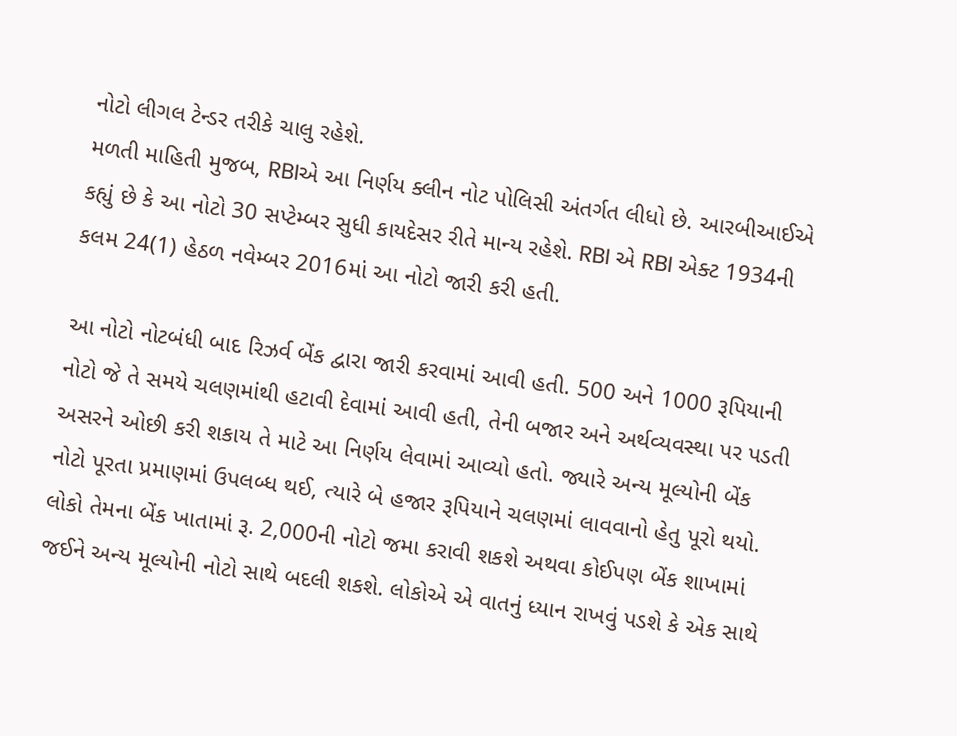નોટો લીગલ ટેન્ડર તરીકે ચાલુ રહેશે.
મળતી માહિતી મુજબ, RBIએ આ નિર્ણય ક્લીન નોટ પોલિસી અંતર્ગત લીધો છે. આરબીઆઈએ કહ્યું છે કે આ નોટો 30 સપ્ટેમ્બર સુધી કાયદેસર રીતે માન્ય રહેશે. RBI એ RBI એક્ટ 1934ની કલમ 24(1) હેઠળ નવેમ્બર 2016માં આ નોટો જારી કરી હતી.

આ નોટો નોટબંધી બાદ રિઝર્વ બેંક દ્વારા જારી કરવામાં આવી હતી. 500 અને 1000 રૂપિયાની નોટો જે તે સમયે ચલણમાંથી હટાવી દેવામાં આવી હતી, તેની બજાર અને અર્થવ્યવસ્થા પર પડતી અસરને ઓછી કરી શકાય તે માટે આ નિર્ણય લેવામાં આવ્યો હતો. જ્યારે અન્ય મૂલ્યોની બેંક નોટો પૂરતા પ્રમાણમાં ઉપલબ્ધ થઈ, ત્યારે બે હજાર રૂપિયાને ચલણમાં લાવવાનો હેતુ પૂરો થયો.
લોકો તેમના બેંક ખાતામાં રૂ. 2,000ની નોટો જમા કરાવી શકશે અથવા કોઈપણ બેંક શાખામાં જઈને અન્ય મૂલ્યોની નોટો સાથે બદલી શકશે. લોકોએ એ વાતનું ધ્યાન રાખવું પડશે કે એક સાથે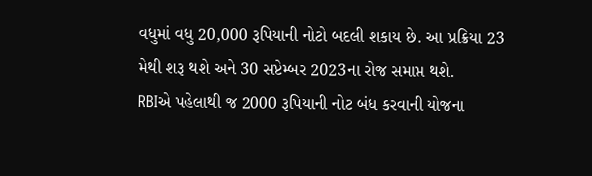વધુમાં વધુ 20,000 રૂપિયાની નોટો બદલી શકાય છે. આ પ્રક્રિયા 23 મેથી શરૂ થશે અને 30 સપ્ટેમ્બર 2023ના રોજ સમાપ્ત થશે.
RBIએ પહેલાથી જ 2000 રૂપિયાની નોટ બંધ કરવાની યોજના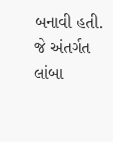બનાવી હતી. જે અંતર્ગત લાંબા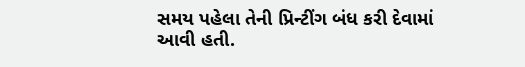સમય પહેલા તેની પ્રિન્ટીંગ બંધ કરી દેવામાં આવી હતી.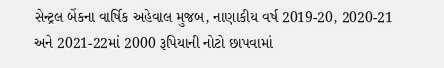સેન્ટ્રલ બેંકના વાર્ષિક અહેવાલ મુજબ, નાણાકીય વર્ષ 2019-20, 2020-21 અને 2021-22માં 2000 રૂપિયાની નોટો છાપવામાં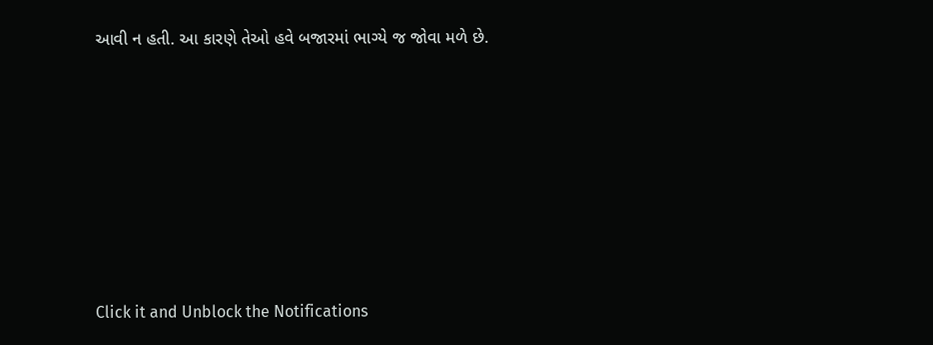આવી ન હતી. આ કારણે તેઓ હવે બજારમાં ભાગ્યે જ જોવા મળે છે.












Click it and Unblock the Notifications